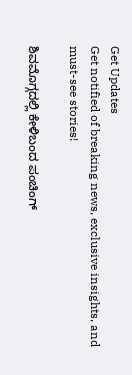Get Updates
Get notified of breaking news, exclusive insights, and must-see stories!

ಶಿವಮೊಗ್ಗದಲ್ಲಿ ಕೇಳಿಬಂದ ಪಂಚಿಂಗ್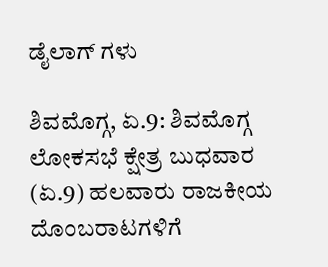ಡೈಲಾಗ್ ಗಳು

ಶಿವಮೊಗ್ಗ, ಏ.9: ಶಿವಮೊಗ್ಗ ಲೋಕಸಭೆ ಕ್ಷೇತ್ರ ಬುಧವಾರ (ಏ.9) ಹಲವಾರು ರಾಜಕೀಯ ದೊಂಬರಾಟಗಳಿಗೆ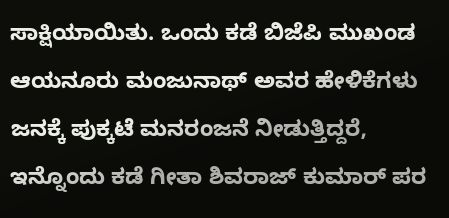ಸಾಕ್ಷಿಯಾಯಿತು. ಒಂದು ಕಡೆ ಬಿಜೆಪಿ ಮುಖಂಡ ಆಯನೂರು ಮಂಜುನಾಥ್ ಅವರ ಹೇಳಿಕೆಗಳು ಜನಕ್ಕೆ ಪುಕ್ಕಟೆ ಮನರಂಜನೆ ನೀಡುತ್ತಿದ್ದರೆ, ಇನ್ನೊಂದು ಕಡೆ ಗೀತಾ ಶಿವರಾಜ್ ಕುಮಾರ್ ಪರ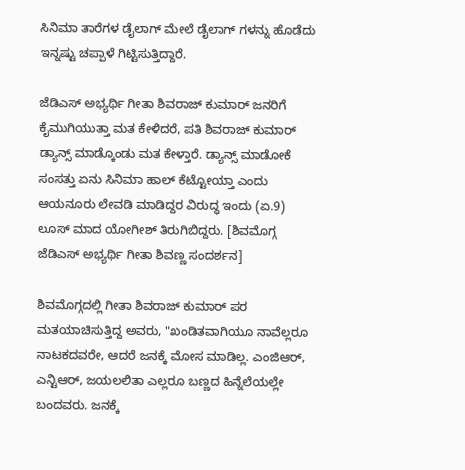ಸಿನಿಮಾ ತಾರೆಗಳ ಡೈಲಾಗ್ ಮೇಲೆ ಡೈಲಾಗ್ ಗಳನ್ನು ಹೊಡೆದು ಇನ್ನಷ್ಟು ಚಪ್ಪಾಳೆ ಗಿಟ್ಟಿಸುತ್ತಿದ್ದಾರೆ.

ಜೆಡಿಎಸ್ ಅಭ್ಯರ್ಥಿ ಗೀತಾ ಶಿವರಾಜ್ ಕುಮಾರ್ ಜನರಿಗೆ ಕೈಮುಗಿಯುತ್ತಾ ಮತ ಕೇಳಿದರೆ, ಪತಿ ಶಿವರಾಜ್ ಕುಮಾರ್ ಡ್ಯಾನ್ಸ್ ಮಾಡ್ಕೊಂಡು ಮತ ಕೇಳ್ತಾರೆ. ಡ್ಯಾನ್ಸ್ ಮಾಡೋಕೆ ಸಂಸತ್ತು ಏನು ಸಿನಿಮಾ ಹಾಲ್ ಕೆಟ್ಟೋಯ್ತಾ ಎಂದು ಆಯನೂರು ಲೇವಡಿ ಮಾಡಿದ್ದರ ವಿರುದ್ಧ ಇಂದು (ಏ.9) ಲೂಸ್ ಮಾದ ಯೋಗೀಶ್ ತಿರುಗಿಬಿದ್ದರು. [ಶಿವಮೊಗ್ಗ ಜೆಡಿಎಸ್ ಅಭ್ಯರ್ಥಿ ಗೀತಾ ಶಿವಣ್ಣ ಸಂದರ್ಶನ]

ಶಿವಮೊಗ್ಗದಲ್ಲಿ ಗೀತಾ ಶಿವರಾಜ್ ಕುಮಾರ್ ಪರ ಮತಯಾಚಿಸುತ್ತಿದ್ದ ಅವರು, "ಖಂಡಿತವಾಗಿಯೂ ನಾವೆಲ್ಲರೂ ನಾಟಕದವರೇ, ಆದರೆ ಜನಕ್ಕೆ ಮೋಸ ಮಾಡಿಲ್ಲ. ಎಂಜಿಆರ್, ಎನ್ಟಿಆರ್, ಜಯಲಲಿತಾ ಎಲ್ಲರೂ ಬಣ್ಣದ ಹಿನ್ನೆಲೆಯಲ್ಲೇ ಬಂದವರು. ಜನಕ್ಕೆ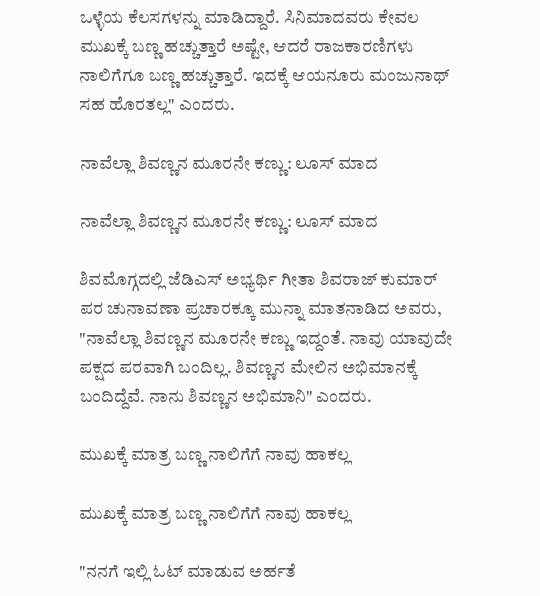ಒಳ್ಳೆಯ ಕೆಲಸಗಳನ್ನು ಮಾಡಿದ್ದಾರೆ. ಸಿನಿಮಾದವರು ಕೇವಲ ಮುಖಕ್ಕೆ ಬಣ್ಣ ಹಚ್ಚುತ್ತಾರೆ ಅಷ್ಟೇ, ಆದರೆ ರಾಜಕಾರಣಿಗಳು ನಾಲಿಗೆಗೂ ಬಣ್ಣ ಹಚ್ಚುತ್ತಾರೆ. ಇದಕ್ಕೆ ಆಯನೂರು ಮಂಜುನಾಥ್ ಸಹ ಹೊರತಲ್ಲ" ಎಂದರು.

ನಾವೆಲ್ಲಾ ಶಿವಣ್ಣನ ಮೂರನೇ ಕಣ್ಣು: ಲೂಸ್ ಮಾದ

ನಾವೆಲ್ಲಾ ಶಿವಣ್ಣನ ಮೂರನೇ ಕಣ್ಣು: ಲೂಸ್ ಮಾದ

ಶಿವಮೊಗ್ಗದಲ್ಲಿ ಜೆಡಿಎಸ್ ಅಭ್ಯರ್ಥಿ ಗೀತಾ ಶಿವರಾಜ್ ಕುಮಾರ್ ಪರ ಚುನಾವಣಾ ಪ್ರಚಾರಕ್ಕೂ ಮುನ್ನಾ ಮಾತನಾಡಿದ ಅವರು, "ನಾವೆಲ್ಲಾ ಶಿವಣ್ಣನ ಮೂರನೇ ಕಣ್ಣು ಇದ್ದಂತೆ. ನಾವು ಯಾವುದೇ ಪಕ್ಷದ ಪರವಾಗಿ ಬಂದಿಲ್ಲ. ಶಿವಣ್ಣನ ಮೇಲಿನ ಅಭಿಮಾನಕ್ಕೆ ಬಂದಿದ್ದೆವೆ. ನಾನು ಶಿವಣ್ಣನ ಅಭಿಮಾನಿ" ಎಂದರು.

ಮುಖಕ್ಕೆ ಮಾತ್ರ ಬಣ್ಣ ನಾಲಿಗೆಗೆ ನಾವು ಹಾಕಲ್ಲ

ಮುಖಕ್ಕೆ ಮಾತ್ರ ಬಣ್ಣ ನಾಲಿಗೆಗೆ ನಾವು ಹಾಕಲ್ಲ

"ನನಗೆ ಇಲ್ಲಿ ಓಟ್ ಮಾಡುವ ಅರ್ಹತೆ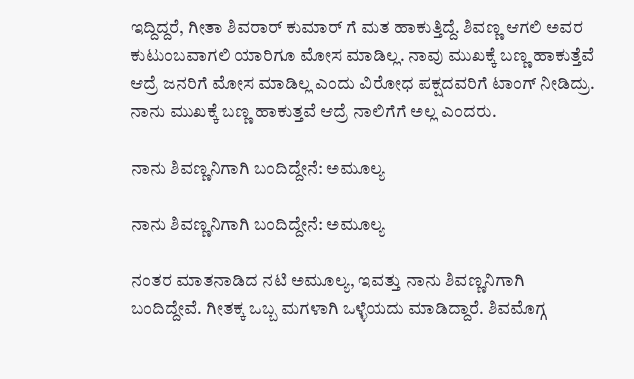ಇದ್ದಿದ್ದರೆ, ಗೀತಾ ಶಿವರಾರ್ ಕುಮಾರ್ ಗೆ ಮತ ಹಾಕುತ್ತಿದ್ದೆ. ಶಿವಣ್ಣ ಆಗಲಿ ಅವರ ಕುಟುಂಬವಾಗಲಿ ಯಾರಿಗೂ ಮೋಸ ಮಾಡಿಲ್ಲ. ನಾವು ಮುಖಕ್ಕೆ ಬಣ್ಣ ಹಾಕುತ್ತೆವೆ ಆದ್ರೆ ಜನರಿಗೆ ಮೋಸ ಮಾಡಿಲ್ಲ ಎಂದು ವಿರೋಧ ಪಕ್ಷದವರಿಗೆ ಟಾಂಗ್ ನೀಡಿದ್ರು. ನಾನು ಮುಖಕ್ಕೆ ಬಣ್ಣ ಹಾಕುತ್ತವೆ ಆದ್ರೆ ನಾಲಿಗೆಗೆ ಅಲ್ಲ ಎಂದರು.

ನಾನು ಶಿವಣ್ಣನಿಗಾಗಿ ಬಂದಿದ್ದೇನೆ: ಅಮೂಲ್ಯ

ನಾನು ಶಿವಣ್ಣನಿಗಾಗಿ ಬಂದಿದ್ದೇನೆ: ಅಮೂಲ್ಯ

ನಂತರ ಮಾತನಾಡಿದ ನಟಿ ಅಮೂಲ್ಯ, ಇವತ್ತು ನಾನು ಶಿವಣ್ಣನಿಗಾಗಿ ಬಂದಿದ್ದೇವೆ. ಗೀತಕ್ಕ ಒಬ್ಬ ಮಗಳಾಗಿ ಒಳ್ಳೆಯದು ಮಾಡಿದ್ದಾರೆ. ಶಿವಮೊಗ್ಗ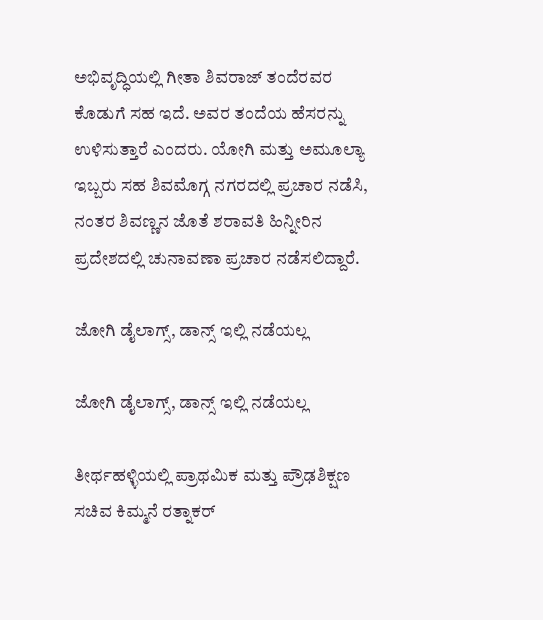ಅಭಿವೃದ್ಧಿಯಲ್ಲಿ ಗೀತಾ ಶಿವರಾಜ್ ತಂದೆರವರ ಕೊಡುಗೆ ಸಹ ಇದೆ. ಅವರ ತಂದೆಯ ಹೆಸರನ್ನು ಉಳಿಸುತ್ತಾರೆ ಎಂದರು. ಯೋಗಿ ಮತ್ತು ಅಮೂಲ್ಯಾ ಇಬ್ಬರು ಸಹ ಶಿವಮೊಗ್ಗ ನಗರದಲ್ಲಿ ಪ್ರಚಾರ ನಡೆಸಿ, ನಂತರ ಶಿವಣ್ಣನ ಜೊತೆ ಶರಾವತಿ ಹಿನ್ನೀರಿನ ಪ್ರದೇಶದಲ್ಲಿ ಚುನಾವಣಾ ಪ್ರಚಾರ ನಡೆಸಲಿದ್ದಾರೆ.

ಜೋಗಿ ಡೈಲಾಗ್ಸ್, ಡಾನ್ಸ್ ಇಲ್ಲಿ ನಡೆಯಲ್ಲ

ಜೋಗಿ ಡೈಲಾಗ್ಸ್, ಡಾನ್ಸ್ ಇಲ್ಲಿ ನಡೆಯಲ್ಲ

ತೀರ್ಥಹಳ್ಳಿಯಲ್ಲಿ ಪ್ರಾಥಮಿಕ ಮತ್ತು ಪ್ರೌಢಶಿಕ್ಷಣ ಸಚಿವ ಕಿಮ್ಮನೆ ರತ್ನಾಕರ್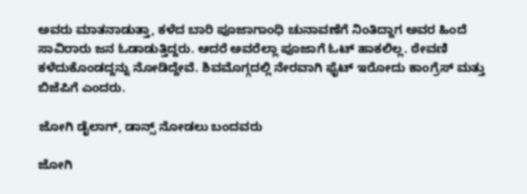ಅವರು ಮಾತನಾಡುತ್ತಾ, ಕಳೆದ ಬಾರಿ ಪೂಜಾಗಾಂಧಿ ಚುನಾವಣೆಗೆ ನಿಂತಿದ್ದಾಗ ಅವರ ಹಿಂದೆ ಸಾವಿರಾರು ಜನ ಓಡಾಡುತ್ತಿದ್ದರು. ಆದರೆ ಅವರೆಲ್ಲಾ ಪೂಜಾಗೆ ಓಟ್ ಹಾಕಲಿಲ್ಲ. ಠೇವಣಿ ಕಳೆದುಕೊಂಡದ್ದನ್ನು ನೋಡಿದ್ದೇವೆ. ಶಿವಮೊಗ್ಗದಲ್ಲಿ ನೇರವಾಗಿ ಫೈಟ್ ಇರೋದು ಕಾಂಗ್ರೆಸ್ ಮತ್ತು ಬಿಜೆಪಿಗೆ ಎಂದರು.

ಜೋಗಿ ಡೈಲಾಗ್, ಡಾನ್ಸ್ ನೋಡಲು ಬಂದವರು

ಜೋಗಿ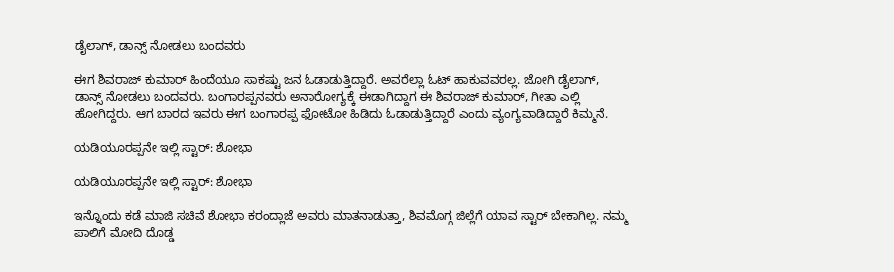ಡೈಲಾಗ್, ಡಾನ್ಸ್ ನೋಡಲು ಬಂದವರು

ಈಗ ಶಿವರಾಜ್ ಕುಮಾರ್ ಹಿಂದೆಯೂ ಸಾಕಷ್ಟು ಜನ ಓಡಾಡುತ್ತಿದ್ದಾರೆ. ಅವರೆಲ್ಲಾ ಓಟ್ ಹಾಕುವವರಲ್ಲ. ಜೋಗಿ ಡೈಲಾಗ್, ಡಾನ್ಸ್ ನೋಡಲು ಬಂದವರು. ಬಂಗಾರಪ್ಪನವರು ಅನಾರೋಗ್ಯಕ್ಕೆ ಈಡಾಗಿದ್ದಾಗ ಈ ಶಿವರಾಜ್ ಕುಮಾರ್, ಗೀತಾ ಎಲ್ಲಿ ಹೋಗಿದ್ದರು. ಆಗ ಬಾರದ ಇವರು ಈಗ ಬಂಗಾರಪ್ಪ ಫೋಟೋ ಹಿಡಿದು ಓಡಾಡುತ್ತಿದ್ದಾರೆ ಎಂದು ವ್ಯಂಗ್ಯವಾಡಿದ್ದಾರೆ ಕಿಮ್ಮನೆ.

ಯಡಿಯೂರಪ್ಪನೇ ಇಲ್ಲಿ ಸ್ಟಾರ್: ಶೋಭಾ

ಯಡಿಯೂರಪ್ಪನೇ ಇಲ್ಲಿ ಸ್ಟಾರ್: ಶೋಭಾ

ಇನ್ನೊಂದು ಕಡೆ ಮಾಜಿ ಸಚಿವೆ ಶೋಭಾ ಕರಂದ್ಲಾಜೆ ಅವರು ಮಾತನಾಡುತ್ತಾ, ಶಿವಮೊಗ್ಗ ಜಿಲ್ಲೆಗೆ ಯಾವ ಸ್ಟಾರ್ ಬೇಕಾಗಿಲ್ಲ. ನಮ್ಮ ಪಾಲಿಗೆ ಮೋದಿ ದೊಡ್ಡ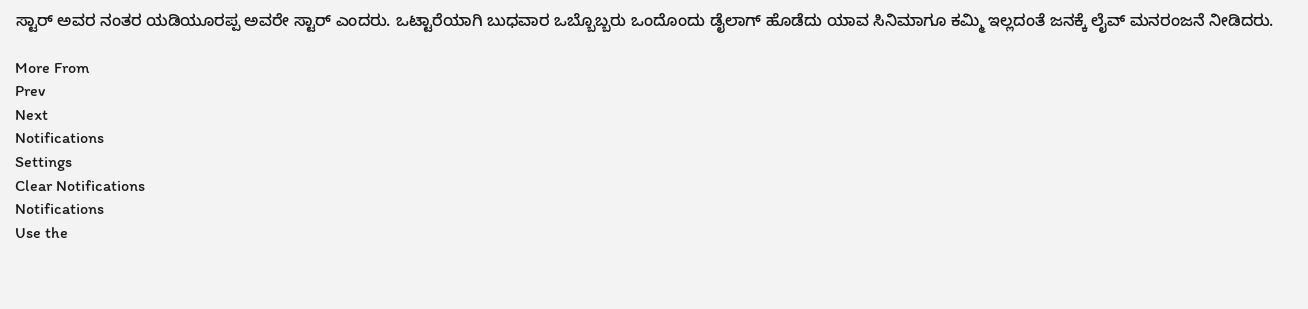ಸ್ಟಾರ್ ಅವರ ನಂತರ ಯಡಿಯೂರಪ್ಪ ಅವರೇ ಸ್ಟಾರ್ ಎಂದರು. ಒಟ್ಟಾರೆಯಾಗಿ ಬುಧವಾರ ಒಬ್ಬೊಬ್ಬರು ಒಂದೊಂದು ಡೈಲಾಗ್ ಹೊಡೆದು ಯಾವ ಸಿನಿಮಾಗೂ ಕಮ್ಮಿ ಇಲ್ಲದಂತೆ ಜನಕ್ಕೆ ಲೈವ್ ಮನರಂಜನೆ ನೀಡಿದರು.

More From
Prev
Next
Notifications
Settings
Clear Notifications
Notifications
Use the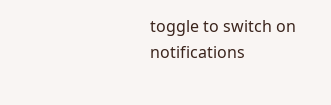toggle to switch on notifications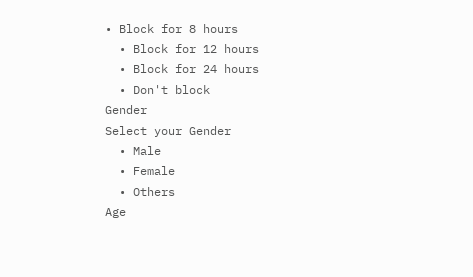• Block for 8 hours
  • Block for 12 hours
  • Block for 24 hours
  • Don't block
Gender
Select your Gender
  • Male
  • Female
  • Others
Age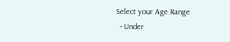Select your Age Range
  • Under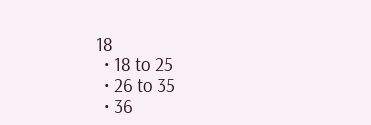18
  • 18 to 25
  • 26 to 35
  • 36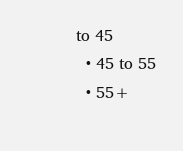to 45
  • 45 to 55
  • 55+